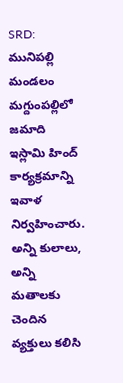SRD: మునిపల్లి మండలం మగ్దుంపల్లిలో జమాది ఇస్లామి హింద్ కార్యక్రమాన్ని ఇవాళ నిర్వహించారు. అన్ని కులాలు, అన్ని మతాలకు చెందిన వ్యక్తులు కలిసి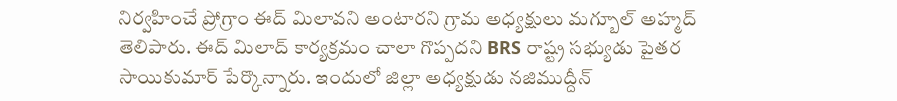నిర్వహించే ప్రోగ్రాం ఈద్ మిలావని అంటారని గ్రామ అధ్యక్షులు మగ్బూల్ అహ్మద్ తెలిపారు. ఈద్ మిలాద్ కార్యక్రమం చాలా గొప్పదని BRS రాష్ట్ర సభ్యుడు పైతర సాయికుమార్ పేర్కొన్నారు. ఇందులో జిల్లా అధ్యక్షుడు నజిముద్దీన్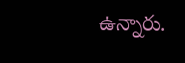ఉన్నారు.